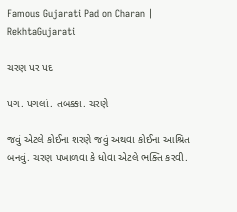Famous Gujarati Pad on Charan | RekhtaGujarati

ચરણ પર પદ

પગ. પગલાં. તબક્કા. ચરણે

જવું એટલે કોઈના શરણે જવું અથવા કોઈના આશ્રિત બનવું. ચરણ પખાળવા કે ધોવા એટલે ભક્તિ કરવી.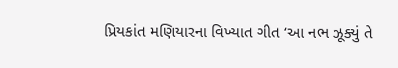પ્રિયકાંત મણિયારના વિખ્યાત ગીત ‘આ નભ ઝૂક્યું તે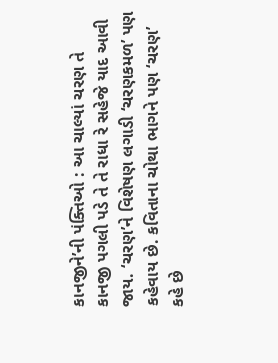કાનજીને’ની પંક્તિઓ : આ ચાલ્યાં ચરણ તે કાનજી પગલી પડે તે તે રાધા રે સહેજે યાદ આવી જાય. ‘ચરણ’ને વિશેષણ લગાડી ‘ચરણકમળ’ પણ કહેવાય છે. કવિતાના ચોથા ભાગને પણ ‘ચરણ’ કહે છે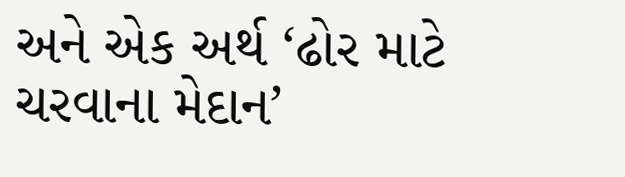અને એક અર્થ ‘ઢોર માટે ચરવાના મેદાન’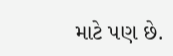માટે પણ છે.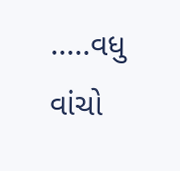.....વધુ વાંચો